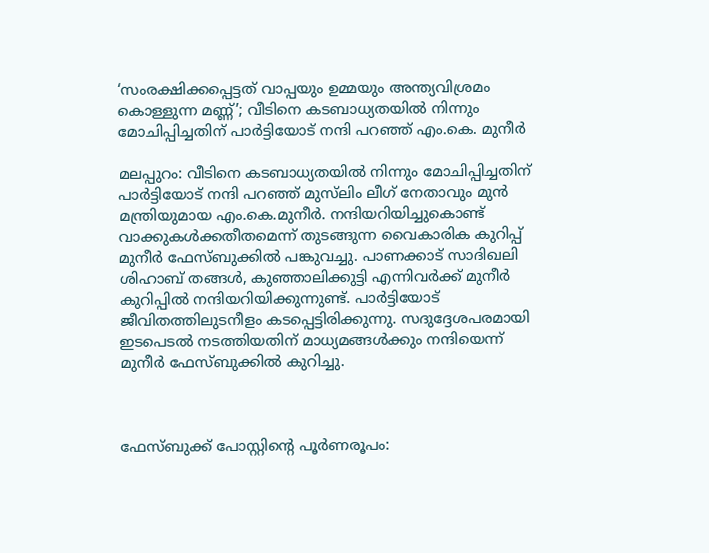‘സംരക്ഷിക്കപ്പെട്ടത് വാപ്പയും ഉമ്മയും അന്ത്യവിശ്രമം കൊള്ളുന്ന മണ്ണ്’; വീടിനെ കടബാധ്യതയില്‍ നിന്നും മോചിപ്പിച്ചതിന് പാർട്ടിയോട് നന്ദി പറഞ്ഞ് എം.കെ. മുനീര്‍

മലപ്പുറം: വീടിനെ കടബാധ്യതയില്‍ നിന്നും മോചിപ്പിച്ചതിന് പാർട്ടിയോട് നന്ദി പറഞ്ഞ് മുസ്‌ലിം ലീഗ് നേതാവും മുന്‍ മന്ത്രിയുമായ എം.കെ.മുനീര്‍. നന്ദിയറിയിച്ചുകൊണ്ട് വാക്കുകള്‍ക്കതീതമെന്ന് തുടങ്ങുന്ന വൈകാരിക കുറിപ്പ് മുനീർ ഫേസ്ബുക്കില്‍ പങ്കുവച്ചു. പാണക്കാട് സാദിഖലി ശിഹാബ് തങ്ങള്‍, കുഞ്ഞാലിക്കുട്ടി എന്നിവർക്ക് മുനീർ കുറിപ്പില്‍ നന്ദിയറിയിക്കുന്നുണ്ട്. പാർട്ടിയോട് ജീവിതത്തിലുടനീളം കടപ്പെട്ടിരിക്കുന്നു. സദുദ്ദേശപരമായി ഇടപെടല്‍ നടത്തിയതിന് മാധ്യമങ്ങള്‍ക്കും നന്ദിയെന്ന് മുനീർ ഫേസ്ബുക്കില്‍ കുറിച്ചു.



ഫേസ്ബുക്ക് പോസ്റ്റിൻ്റെ പൂർണരൂപം: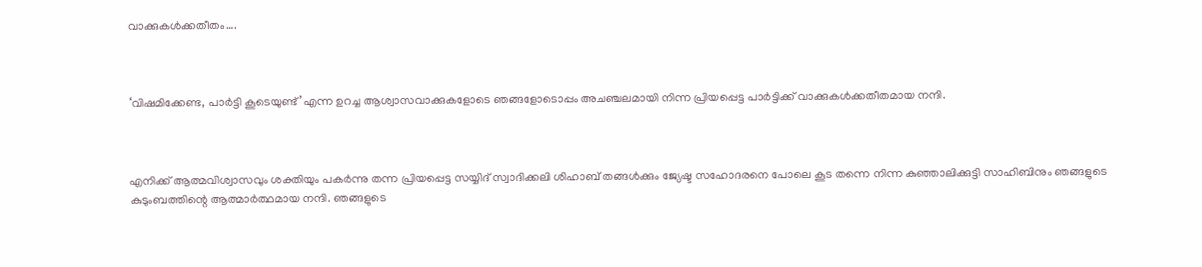വാക്കുകള്‍ക്കതീതം….



‘വിഷമിക്കേണ്ട, പാർട്ടി കൂടെയുണ്ട്’എന്ന ഉറച്ച ആശ്വാസവാക്കുകളോടെ ഞങ്ങളോടൊപ്പം അചഞ്ചലമായി നിന്ന പ്രിയപ്പെട്ട പാർട്ടിക്ക് വാക്കുകള്‍ക്കതീതമായ നന്ദി.



എനിക്ക് ആത്മവിശ്വാസവും ശക്തിയും പകർന്നു തന്ന പ്രിയപ്പെട്ട സയ്യിദ് സ്വാദിക്കലി ശിഹാബ് തങ്ങള്‍ക്കും ജ്യേഷ്ട സഹോദരനെ പോലെ കൂട തന്നെ നിന്ന കുഞ്ഞാലിക്കുട്ടി സാഹിബിനും ഞങ്ങളുടെ കുടുംബത്തിന്റെ ആത്മാർത്ഥമായ നന്ദി. ഞങ്ങളുടെ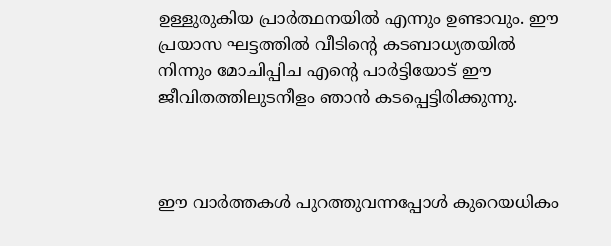ഉള്ളുരുകിയ പ്രാർത്ഥനയില്‍ എന്നും ഉണ്ടാവും. ഈ പ്രയാസ ഘട്ടത്തില്‍ വീടിന്റെ കടബാധ്യതയില്‍ നിന്നും മോചിപ്പിച എന്റെ പാർട്ടിയോട് ഈ ജീവിതത്തിലുടനീളം ഞാൻ കടപ്പെട്ടിരിക്കുന്നു.



ഈ വാർത്തകള്‍ പുറത്തുവന്നപ്പോള്‍ കുറെയധികം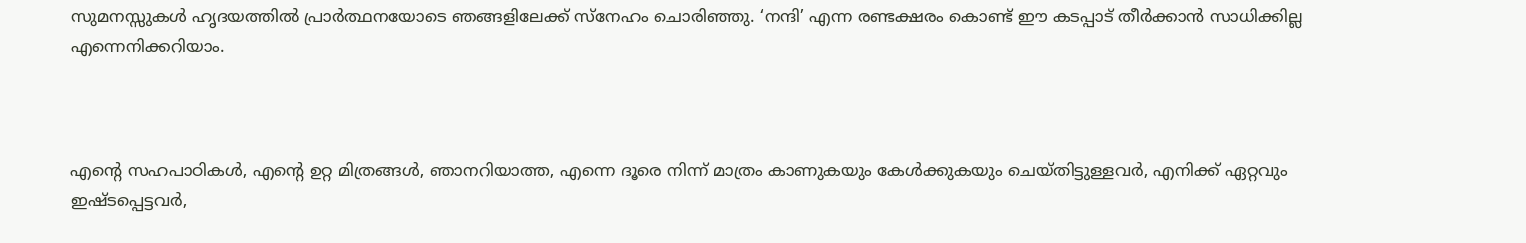സുമനസ്സുകള്‍ ഹൃദയത്തില്‍ പ്രാർത്ഥനയോടെ ഞങ്ങളിലേക്ക് സ്നേഹം ചൊരിഞ്ഞു. ‘നന്ദി’ എന്ന രണ്ടക്ഷരം കൊണ്ട് ഈ കടപ്പാട് തീർക്കാൻ സാധിക്കില്ല എന്നെനിക്കറിയാം.



എന്റെ സഹപാഠികള്‍, എന്റെ ഉറ്റ മിത്രങ്ങള്‍, ഞാനറിയാത്ത, എന്നെ ദൂരെ നിന്ന് മാത്രം കാണുകയും കേള്‍ക്കുകയും ചെയ്തിട്ടുള്ളവർ, എനിക്ക് ഏറ്റവും ഇഷ്ടപ്പെട്ടവർ,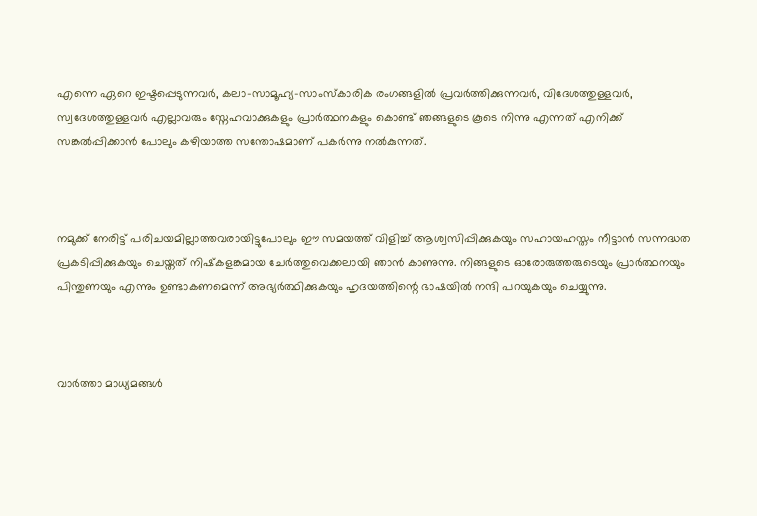എന്നെ ഏറെ ഇഷ്ടപ്പെടുന്നവർ, കലാ-സാമൂഹ്യ-സാംസ്കാരിക രംഗങ്ങളില്‍ പ്രവർത്തിക്കുന്നവർ, വിദേശത്തുള്ളവർ, സ്വദേശത്തുള്ളവർ എല്ലാവരും സ്നേഹവാക്കുകളും പ്രാർത്ഥനകളും കൊണ്ട് ഞങ്ങളുടെ കൂടെ നിന്നു എന്നത് എനിക്ക് സങ്കല്‍പ്പിക്കാൻ പോലും കഴിയാത്ത സന്തോഷമാണ് പകർന്നു നല്‍കുന്നത്.



നമുക്ക് നേരിട്ട് പരിചയമില്ലാത്തവരായിട്ടുപോലും ഈ സമയത്ത് വിളിച്ച്‌ ആശ്വസിപ്പിക്കുകയും സഹായഹസ്തം നീട്ടാൻ സന്നദ്ധത പ്രകടിപ്പിക്കുകയും ചെയ്തത് നിഷ്‌കളങ്കമായ ചേർത്തുവെക്കലായി ഞാൻ കാണുന്നു. നിങ്ങളുടെ ഓരോരുത്തരുടെയും പ്രാർത്ഥനയും പിന്തുണയും എന്നും ഉണ്ടാകണമെന്ന് അഭ്യർത്ഥിക്കുകയും ഹൃദയത്തിന്റെ ഭാഷയില്‍ നന്ദി പറയുകയും ചെയ്യുന്നു.



വാർത്താ മാധ്യമങ്ങള്‍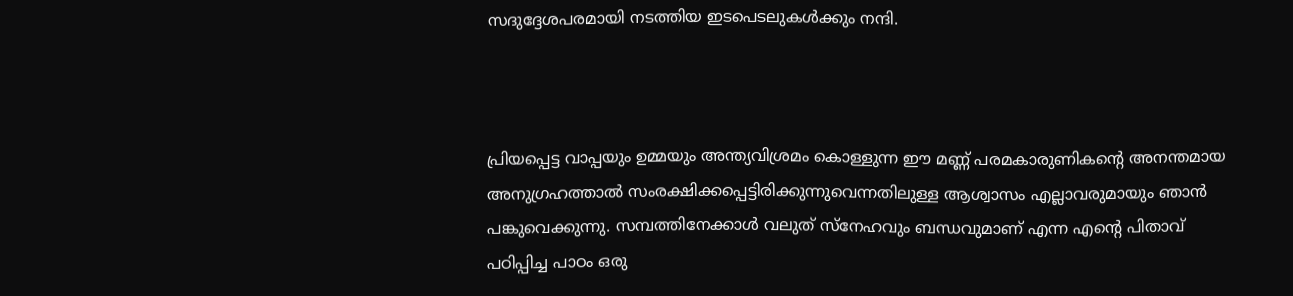സദുദ്ദേശപരമായി നടത്തിയ ഇടപെടലുകള്‍ക്കും നന്ദി.



പ്രിയപ്പെട്ട വാപ്പയും ഉമ്മയും അന്ത്യവിശ്രമം കൊള്ളുന്ന ഈ മണ്ണ് പരമകാരുണികന്റെ അനന്തമായ അനുഗ്രഹത്താല്‍ സംരക്ഷിക്കപ്പെട്ടിരിക്കുന്നുവെന്നതിലുള്ള ആശ്വാസം എല്ലാവരുമായും ഞാൻ പങ്കുവെക്കുന്നു. സമ്പത്തിനേക്കാള്‍ വലുത് സ്നേഹവും ബന്ധവുമാണ് എന്ന എന്റെ പിതാവ് പഠിപ്പിച്ച പാഠം ഒരു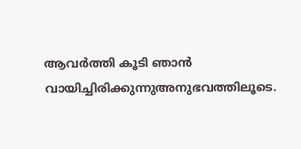ആവർത്തി കൂടി ഞാൻ വായിച്ചിരിക്കുന്നുഅനുഭവത്തിലൂടെ.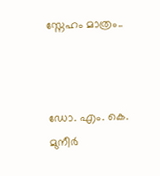സ്നേഹം മാത്രം..



ഡോ. എം. കെ. മുനീർ